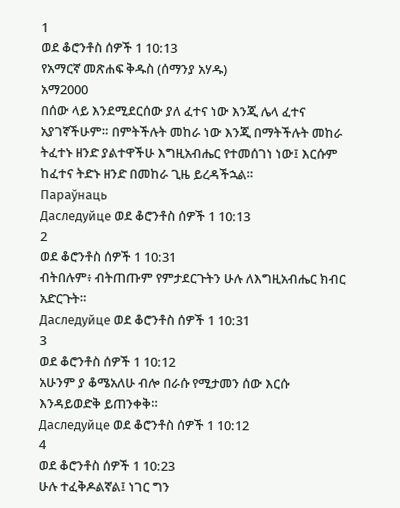1
ወደ ቆሮንቶስ ሰዎች 1 10:13
የአማርኛ መጽሐፍ ቅዱስ (ሰማንያ አሃዱ)
አማ2000
በሰው ላይ እንደሚደርሰው ያለ ፈተና ነው እንጂ ሌላ ፈተና አያገኛችሁም። በምትችሉት መከራ ነው እንጂ በማትችሉት መከራ ትፈተኑ ዘንድ ያልተዋችሁ እግዚአብሔር የተመሰገነ ነው፤ እርሱም ከፈተና ትድኑ ዘንድ በመከራ ጊዜ ይረዳችኋል።
Параўнаць
Даследуйце ወደ ቆሮንቶስ ሰዎች 1 10:13
2
ወደ ቆሮንቶስ ሰዎች 1 10:31
ብትበሉም፥ ብትጠጡም የምታደርጉትን ሁሉ ለእግዚአብሔር ክብር አድርጉት።
Даследуйце ወደ ቆሮንቶስ ሰዎች 1 10:31
3
ወደ ቆሮንቶስ ሰዎች 1 10:12
አሁንም ያ ቆሜአለሁ ብሎ በራሱ የሚታመን ሰው እርሱ እንዳይወድቅ ይጠንቀቅ።
Даследуйце ወደ ቆሮንቶስ ሰዎች 1 10:12
4
ወደ ቆሮንቶስ ሰዎች 1 10:23
ሁሉ ተፈቅዶልኛል፤ ነገር ግን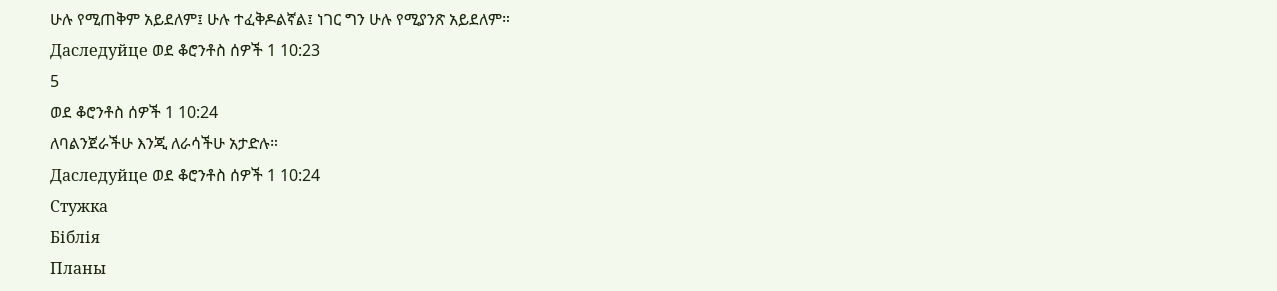ሁሉ የሚጠቅም አይደለም፤ ሁሉ ተፈቅዶልኛል፤ ነገር ግን ሁሉ የሚያንጽ አይደለም።
Даследуйце ወደ ቆሮንቶስ ሰዎች 1 10:23
5
ወደ ቆሮንቶስ ሰዎች 1 10:24
ለባልንጀራችሁ እንጂ ለራሳችሁ አታድሉ።
Даследуйце ወደ ቆሮንቶስ ሰዎች 1 10:24
Стужка
Біблія
Планы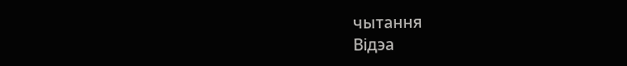чытання
Відэа